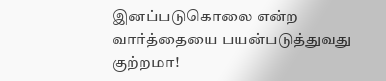இனப்படுகொலை என்ற வார்த்தையை பயன்படுத்துவது குற்றமா!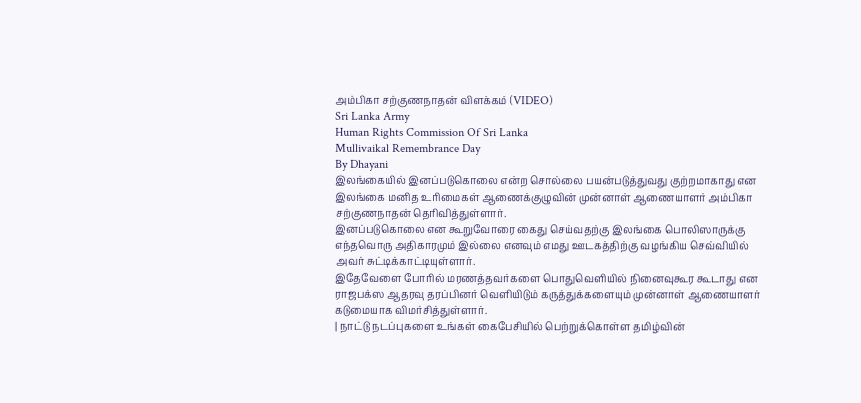அம்பிகா சற்குணநாதன் விளக்கம் (VIDEO)
Sri Lanka Army
Human Rights Commission Of Sri Lanka
Mullivaikal Remembrance Day
By Dhayani
இலங்கையில் இனப்படுகொலை என்ற சொல்லை பயன்படுத்துவது குற்றமாகாது என இலங்கை மனித உரிமைகள் ஆணைக்குழுவின் முன்னாள் ஆணையாளர் அம்பிகா சற்குணநாதன் தெரிவித்துள்ளார்.
இனப்படுகொலை என கூறுவோரை கைது செய்வதற்கு இலங்கை பொலிஸாருக்கு எந்தவொரு அதிகாரமும் இல்லை எனவும் எமது ஊடகத்திற்கு வழங்கிய செவ்வியில் அவர் சுட்டிக்காட்டியுள்ளார்.
இதேவேளை போரில் மரணத்தவர்களை பொதுவெளியில் நினைவுகூர கூடாது என ராஜபக்ஸ ஆதரவு தரப்பினர் வெளியிடும் கருத்துக்களையும் முன்னாள் ஆணையாளர் கடுமையாக விமர்சித்துள்ளார்.
| நாட்டு நடப்புகளை உங்கள் கைபேசியில் பெற்றுக்கொள்ள தமிழ்வின்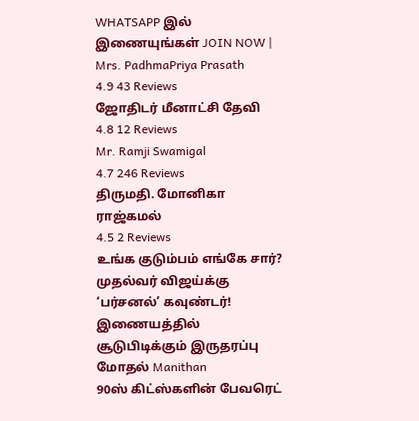WHATSAPP இல் இணையுங்கள் JOIN NOW |
Mrs. PadhmaPriya Prasath
4.9 43 Reviews
ஜோதிடர் மீனாட்சி தேவி
4.8 12 Reviews
Mr. Ramji Swamigal
4.7 246 Reviews
திருமதி. மோனிகா ராஜ்கமல்
4.5 2 Reviews
உங்க குடும்பம் எங்கே சார்? முதல்வர் விஜய்க்கு ‘பர்சனல்’ கவுண்டர்! இணையத்தில் சூடுபிடிக்கும் இருதரப்பு மோதல் Manithan
90ஸ் கிட்ஸ்களின் பேவரெட்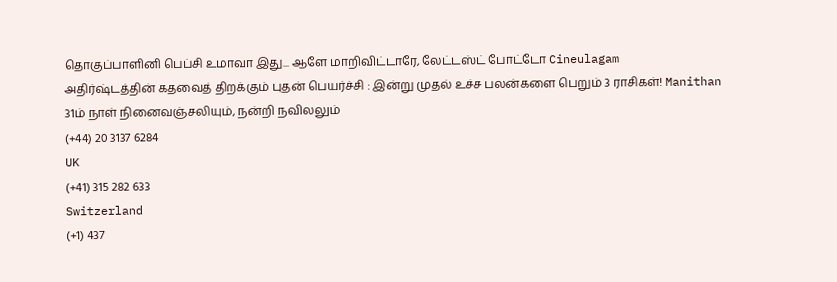தொகுப்பாளினி பெப்சி உமாவா இது... ஆளே மாறிவிட்டாரே, லேட்டஸ்ட் போட்டோ Cineulagam
அதிர்ஷ்டத்தின் கதவைத் திறக்கும் புதன் பெயர்ச்சி : இன்று முதல் உச்ச பலன்களை பெறும் 3 ராசிகள்! Manithan
31ம் நாள் நினைவஞ்சலியும், நன்றி நவிலலும்
(+44) 20 3137 6284
UK
(+41) 315 282 633
Switzerland
(+1) 437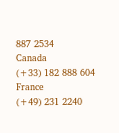887 2534
Canada
(+33) 182 888 604
France
(+49) 231 2240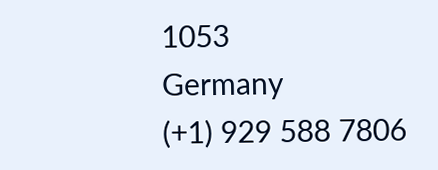1053
Germany
(+1) 929 588 7806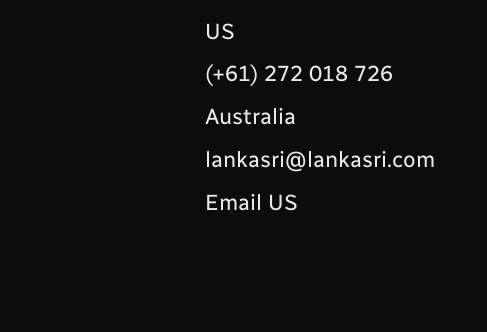US
(+61) 272 018 726
Australia
lankasri@lankasri.com
Email US